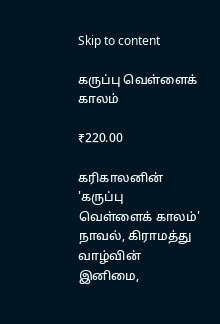Skip to content

கருப்பு வெள்ளைக் காலம்

₹220.00

கரிகாலனின் 'கருப்பு வெள்ளைக் காலம்' நாவல், கிராமத்து வாழ்வின் இனிமை,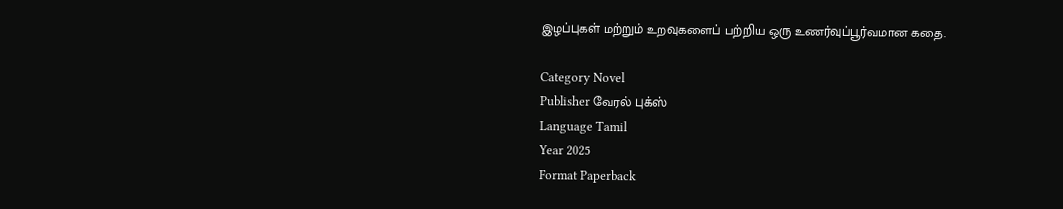இழப்புகள் மற்றும் உறவுகளைப் பற்றிய ஒரு உணர்வுப்பூர்வமான கதை.

Category Novel
Publisher வேரல் புக்ஸ்
Language Tamil
Year 2025
Format Paperback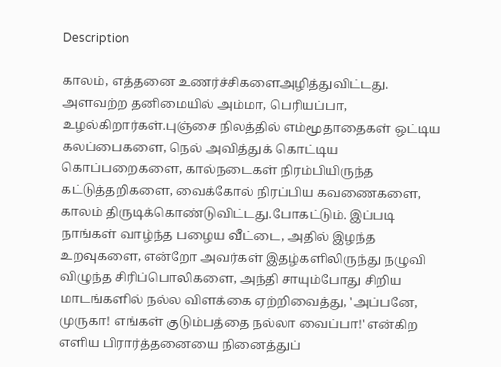Description

காலம், எத்தனை உணர்ச்சிகளைஅழித்துவிட்டது. அளவற்ற தனிமையில் அம்மா, பெரியப்பா, உழல்கிறார்கள்.புஞ்சை நிலத்தில் எம்மூதாதைகள் ஒட்டிய கலப்பைகளை, நெல் அவித்துக் கொட்டிய கொப்பறைகளை, கால்நடைகள் நிரம்பியிருந்த கட்டுத்தறிகளை, வைக்கோல் நிரப்பிய கவணைகளை, காலம் திருடிக்கொண்டுவிட்டது.போகட்டும். இப்படி நாங்கள் வாழ்ந்த பழைய வீட்டை, அதில் இழந்த உறவுகளை, என்றோ அவர்கள் இதழ்களிலிருந்து நழுவி விழுந்த சிரிப்பொலிகளை, அந்தி சாயும்போது சிறிய மாடங்களில் நல்ல விளக்கை ஏற்றிவைத்து, 'அப்பனே, முருகா! எங்கள் குடும்பத்தை நல்லா வைப்பா!' என்கிற எளிய பிரார்த்தனையை நினைத்துப்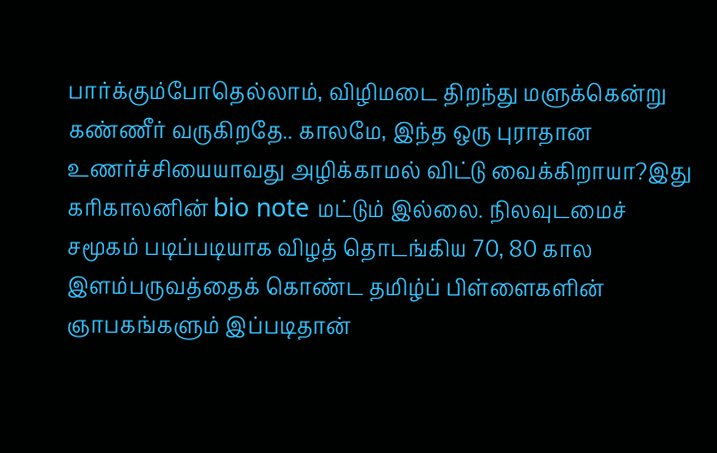பார்க்கும்போதெல்லாம், விழிமடை திறந்து மளுக்கென்று கண்ணீர் வருகிறதே.. காலமே, இந்த ஒரு புராதான உணர்ச்சியையாவது அழிக்காமல் விட்டு வைக்கிறாயா?இது கரிகாலனின் bio note மட்டும் இல்லை. நிலவுடமைச் சமூகம் படிப்படியாக விழத் தொடங்கிய 70, 80 கால இளம்பருவத்தைக் கொண்ட தமிழ்ப் பிள்ளைகளின் ஞாபகங்களும் இப்படிதான்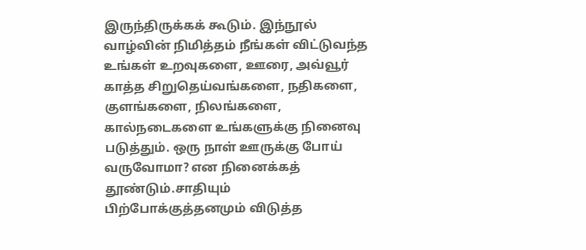இருந்திருக்கக் கூடும். இந்நூல் வாழ்வின் நிமித்தம் நீங்கள் விட்டுவந்த உங்கள் உறவுகளை, ஊரை, அவ்வூர் காத்த சிறுதெய்வங்களை, நதிகளை, குளங்களை, நிலங்களை, கால்நடைகளை உங்களுக்கு நினைவு படுத்தும். ஒரு நாள் ஊருக்கு போய் வருவோமா? என நினைக்கத் தூண்டும்.சாதியும் பிற்போக்குத்தனமும் விடுத்த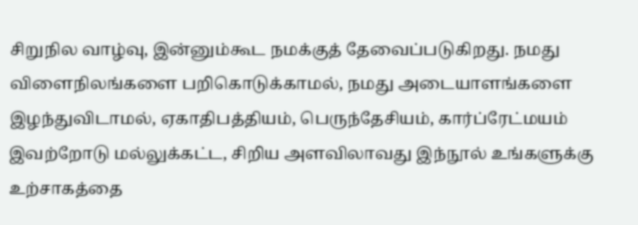சிறுநில வாழ்வு, இன்னும்கூட நமக்குத் தேவைப்படுகிறது. நமது விளைநிலங்களை பறிகொடுக்காமல், நமது அடையாளங்களை இழந்துவிடாமல், ஏகாதிபத்தியம், பெருந்தேசியம், கார்ப்ரேட்மயம் இவற்றோடு மல்லுக்கட்ட, சிறிய அளவிலாவது இந்நூல் உங்களுக்கு உற்சாகத்தை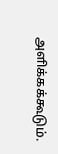அளிக்கக்கூடும்.